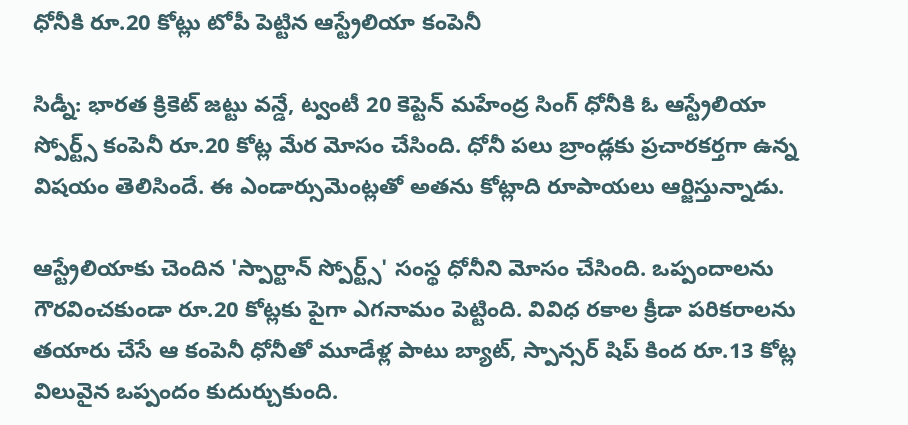ధోనీకి రూ.20 కోట్లు టోపీ పెట్టిన ఆస్ట్రేలియా కంపెనీ

సిడ్నీ: భారత క్రికెట్ జట్టు వన్డే, ట్వంటీ 20 కెప్టెన్ మహేంద్ర సింగ్ ధోనీకి ఓ ఆస్ట్రేలియా స్పోర్ట్స్ కంపెనీ రూ.20 కోట్ల మేర మోసం చేసింది. ధోనీ పలు బ్రాండ్లకు ప్రచారకర్తగా ఉన్న విషయం తెలిసిందే. ఈ ఎండార్సుమెంట్లతో అతను కోట్లాది రూపాయలు ఆర్జిస్తున్నాడు.

ఆస్ట్రేలియాకు చెందిన 'స్పార్టాన్ స్పోర్ట్స్' సంస్థ ధోనీని మోసం చేసింది. ఒప్పందాలను గౌరవించకుండా రూ.20 కోట్లకు పైగా ఎగనామం పెట్టింది. వివిధ రకాల క్రీడా పరికరాలను తయారు చేసే ఆ కంపెనీ ధోనీతో మూడేళ్ల పాటు బ్యాట్, స్పాన్సర్ షిప్ కింద రూ.13 కోట్ల విలువైన ఒప్పందం కుదుర్చుకుంది.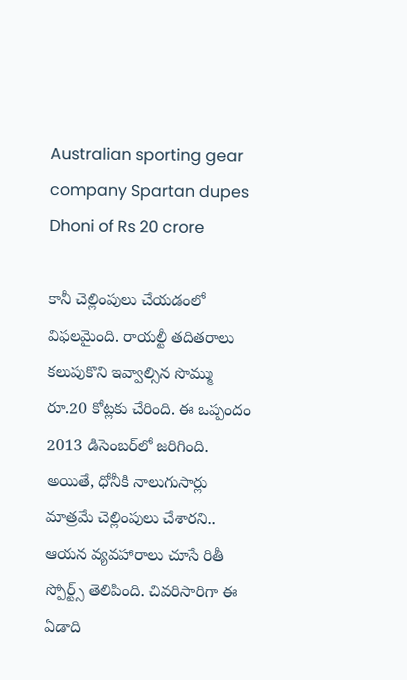Australian sporting gear company Spartan dupes Dhoni of Rs 20 crore

కానీ చెల్లింపులు చేయడంలో విఫలమైంది. రాయల్టీ తదితరాలు కలుపుకొని ఇవ్వాల్సిన సొమ్ము రూ.20 కోట్లకు చేరింది. ఈ ఒప్పందం 2013 డిసెంబర్‌లో జరిగింది. అయితే, ధోనీకి నాలుగుసార్లు మాత్రమే చెల్లింపులు చేశారని.. ఆయన వ్యవహారాలు చూసే రితీ స్పోర్ట్స్ తెలిపింది. చివరిసారిగా ఈ ఏడాది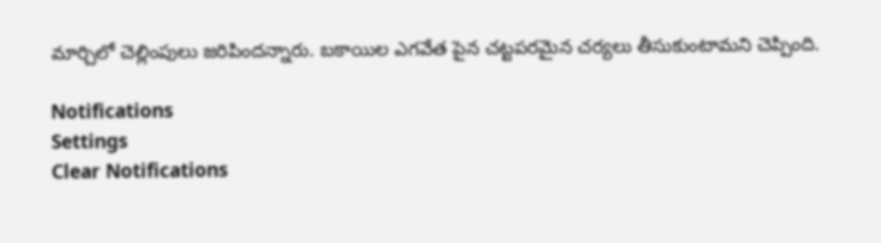మార్చిలో చెల్లింపులు జరిపిందన్నారు. బకాయిల ఎగవేత పైన చట్టపరమైన చర్యలు తీసుకుంటామని చెప్పింది.

Notifications
Settings
Clear Notifications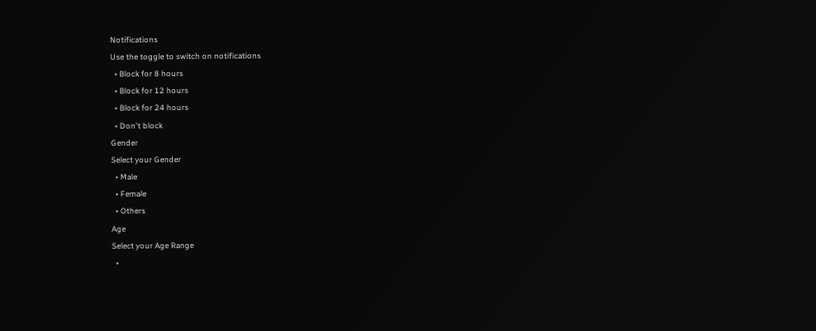Notifications
Use the toggle to switch on notifications
  • Block for 8 hours
  • Block for 12 hours
  • Block for 24 hours
  • Don't block
Gender
Select your Gender
  • Male
  • Female
  • Others
Age
Select your Age Range
  •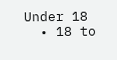Under 18
  • 18 to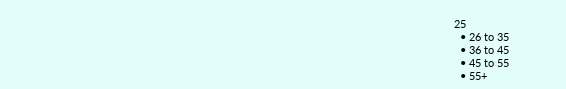25
  • 26 to 35
  • 36 to 45
  • 45 to 55
  • 55+